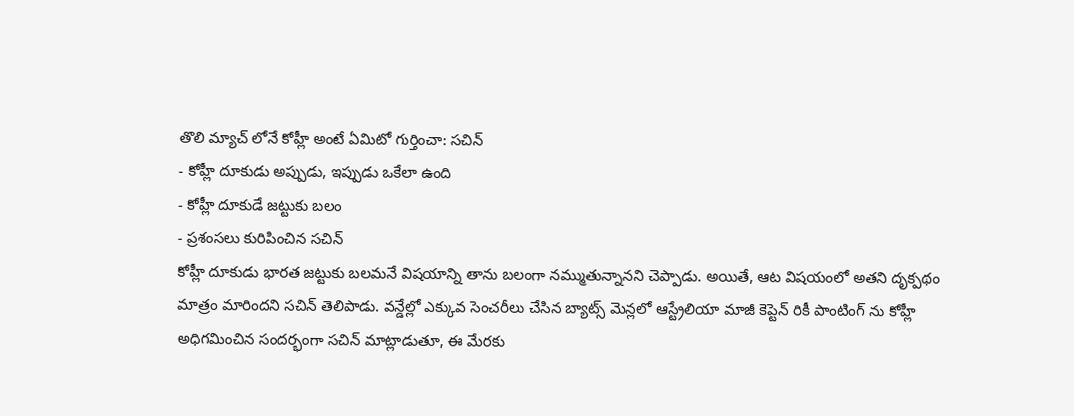తొలి మ్యాచ్ లోనే కోహ్లీ అంటే ఏమిటో గుర్తించా: సచిన్
- కోహ్లీ దూకుడు అప్పుడు, ఇప్పుడు ఒకేలా ఉంది
- కోహ్లీ దూకుడే జట్టుకు బలం
- ప్రశంసలు కురిపించిన సచిన్
కోహ్లీ దూకుడు భారత జట్టుకు బలమనే విషయాన్ని తాను బలంగా నమ్ముతున్నానని చెప్పాడు. అయితే, ఆట విషయంలో అతని దృక్పథం మాత్రం మారిందని సచిన్ తెలిపాడు. వన్డేల్లో ఎక్కువ సెంచరీలు చేసిన బ్యాట్స్ మెన్లలో ఆస్ట్రేలియా మాజీ కెప్టెన్ రికీ పాంటింగ్ ను కోహ్లీ అధిగమించిన సందర్భంగా సచిన్ మాట్లాడుతూ, ఈ మేరకు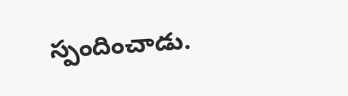స్పందించాడు.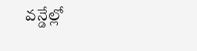వన్డేల్లో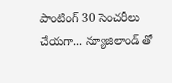పాంటింగ్ 30 సెంచరీలు చేయగా... న్యూజిలాండ్ తో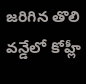జరిగిన తొలి వన్డేలో కోహ్లీ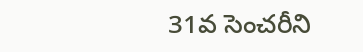31వ సెంచరీని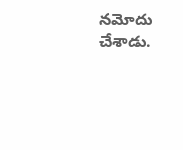నమోదు చేశాడు.